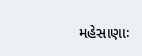મહેસાણાઃ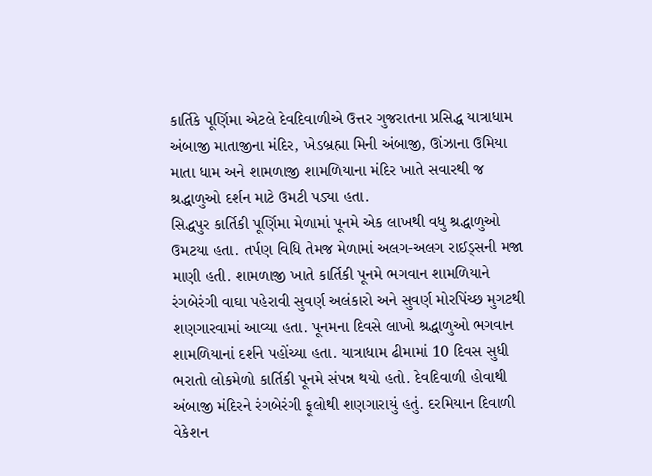કાર્તિકે પૂર્ણિમા એટલે દેવદિવાળીએ ઉત્તર ગુજરાતના પ્રસિદ્ધ યાત્રાધામ અંબાજી માતાજીના મંદિર, ખેડબ્રહ્મા મિની અંબાજી, ઊંઝાના ઉમિયા માતા ધામ અને શામળાજી શામળિયાના મંદિર ખાતે સવારથી જ શ્રદ્ધાળુઓ દર્શન માટે ઉમટી પડ્યા હતા.
સિદ્ધપુર કાર્તિકી પૂર્ણિમા મેળામાં પૂનમે એક લાખથી વધુ શ્રદ્ધાળુઓ ઉમટયા હતા. તર્પણ વિધિ તેમજ મેળામાં અલગ-અલગ રાઈડ્સની મજા માણી હતી. શામળાજી ખાતે કાર્તિકી પૂનમે ભગવાન શામળિયાને રંગબેરંગી વાઘા પહેરાવી સુવર્ણ અલંકારો અને સુવર્ણ મોરપિંચ્છ મુગટથી શણગારવામાં આવ્યા હતા. પૂનમના દિવસે લાખો શ્રદ્ધાળુઓ ભગવાન શામળિયાનાં દર્શને પહોંચ્યા હતા. યાત્રાધામ ઢીમામાં 10 દિવસ સુધી ભરાતો લોકમેળો કાર્તિકી પૂનમે સંપન્ન થયો હતો. દેવદિવાળી હોવાથી અંબાજી મંદિરને રંગબેરંગી ફૂલોથી શણગારાયું હતું. દરમિયાન દિવાળી વેકેશન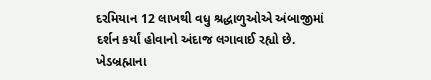દરમિયાન 12 લાખથી વધુ શ્રદ્ધાળુઓએ અંબાજીમાં દર્શન કર્યાં હોવાનો અંદાજ લગાવાઈ રહ્યો છે. ખેડબ્રહ્માના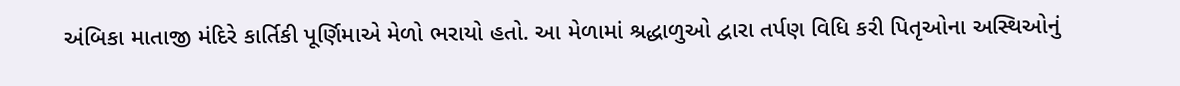અંબિકા માતાજી મંદિરે કાર્તિકી પૂર્ણિમાએ મેળો ભરાયો હતો. આ મેળામાં શ્રદ્ધાળુઓ દ્વારા તર્પણ વિધિ કરી પિતૃઓના અસ્થિઓનું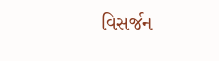વિસર્જન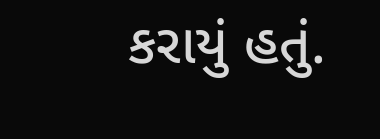કરાયું હતું.